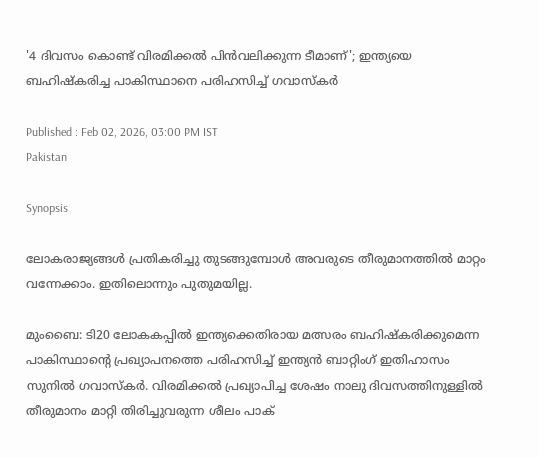'4 ദിവസം കൊണ്ട് വിരമിക്കല്‍ പിന്‍വലിക്കുന്ന ടീമാണ്'; ഇന്ത്യയെ ബഹിഷ്കരിച്ച പാകിസ്ഥാനെ പരിഹസിച്ച് ഗവാസ്കർ

Published : Feb 02, 2026, 03:00 PM IST
Pakistan

Synopsis

ലോകരാജ്യങ്ങൾ പ്രതികരിച്ചു തുടങ്ങുമ്പോൾ അവരുടെ തീരുമാനത്തിൽ മാറ്റം വന്നേക്കാം. ഇതിലൊന്നും പുതുമയില്ല.

മുംബൈ: ടി20 ലോകകപ്പിൽ ഇന്ത്യക്കെതിരായ മത്സരം ബഹിഷ്കരിക്കുമെന്ന പാകിസ്ഥാന്‍റെ പ്രഖ്യാപനത്തെ പരിഹസിച്ച് ഇന്ത്യൻ ബാറ്റിംഗ് ഇതിഹാസം സുനിൽ ഗവാസ്കർ. വിരമിക്കൽ പ്രഖ്യാപിച്ച ശേഷം നാലു ദിവസത്തിനുള്ളിൽ തീരുമാനം മാറ്റി തിരിച്ചുവരുന്ന ശീലം പാക്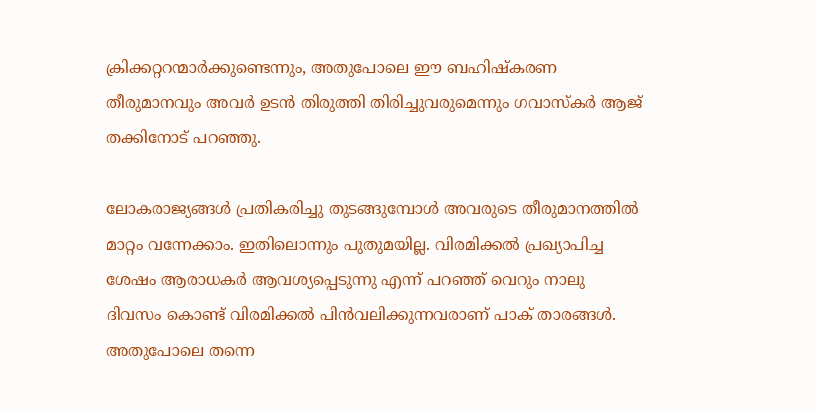ക്രിക്കറ്ററന്മാർക്കുണ്ടെന്നും, അതുപോലെ ഈ ബഹിഷ്കരണ തീരുമാനവും അവർ ഉടൻ തിരുത്തി തിരിച്ചുവരുമെന്നും ഗവാസ്കർ ആജ് തക്കിനോട് പറഞ്ഞു.

ലോകരാജ്യങ്ങൾ പ്രതികരിച്ചു തുടങ്ങുമ്പോൾ അവരുടെ തീരുമാനത്തിൽ മാറ്റം വന്നേക്കാം. ഇതിലൊന്നും പുതുമയില്ല. വിരമിക്കൽ പ്രഖ്യാപിച്ച ശേഷം ആരാധകർ ആവശ്യപ്പെടുന്നു എന്ന് പറഞ്ഞ് വെറും നാലു ദിവസം കൊണ്ട് വിരമിക്കല്‍ പിന്‍വലിക്കുന്നവരാണ് പാക് താരങ്ങള്‍. അതുപോലെ തന്നെ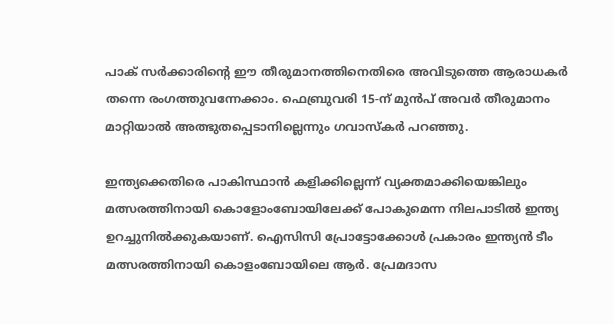പാക് സർക്കാരിന്‍റെ ഈ തീരുമാനത്തിനെതിരെ അവിടുത്തെ ആരാധകർ തന്നെ രംഗത്തുവന്നേക്കാം. ഫെബ്രുവരി 15-ന് മുൻപ് അവർ തീരുമാനം മാറ്റിയാൽ അത്ഭുതപ്പെടാനില്ലെന്നും ഗവാസ്കര്‍ പറഞ്ഞു.

ഇന്ത്യക്കെതിരെ പാകിസ്ഥാൻ കളിക്കില്ലെന്ന് വ്യക്തമാക്കിയെങ്കിലും മത്സരത്തിനായി കൊളോംബോയിലേക്ക് പോകുമെന്ന നിലപാടില്‍ ഇന്ത്യ ഉറച്ചുനിൽക്കുകയാണ്. ഐസിസി പ്രോട്ടോക്കോൾ പ്രകാരം ഇന്ത്യൻ ടീം മത്സരത്തിനായി കൊളംബോയിലെ ആർ. പ്രേമദാസ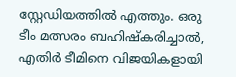സ്റ്റേഡിയത്തിൽ എത്തും. ഒരു ടീം മത്സരം ബഹിഷ്കരിച്ചാൽ, എതിർ ടീമിനെ വിജയികളായി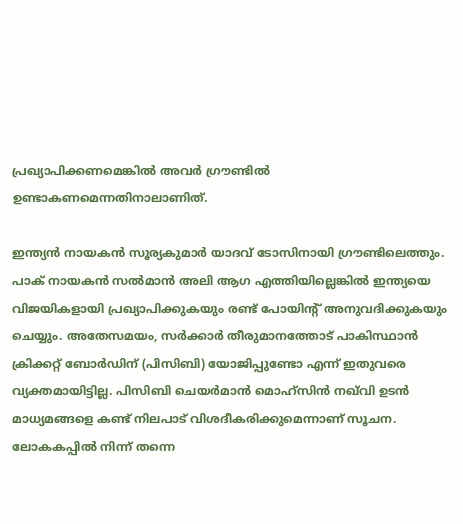പ്രഖ്യാപിക്കണമെങ്കില്‍ അവർ ഗ്രൗണ്ടിൽ ഉണ്ടാകണമെന്നതിനാലാണിത്.

ഇന്ത്യൻ നായകൻ സൂര്യകുമാർ യാദവ് ടോസിനായി ഗ്രൗണ്ടിലെത്തും. പാക് നായകൻ സൽമാൻ അലി ആഗ എത്തിയില്ലെങ്കിൽ ഇന്ത്യയെ വിജയികളായി പ്രഖ്യാപിക്കുകയും രണ്ട് പോയിന്റ് അനുവദിക്കുകയും ചെയ്യും. അതേസമയം, സർക്കാർ തീരുമാനത്തോട് പാകിസ്ഥാൻ ക്രിക്കറ്റ് ബോർഡിന് (പിസിബി) യോജിപ്പുണ്ടോ എന്ന് ഇതുവരെ വ്യക്തമായിട്ടില്ല. പിസിബി ചെയർമാൻ മൊഹ്സിൻ നഖ്‌വി ഉടൻ മാധ്യമങ്ങളെ കണ്ട് നിലപാട് വിശദീകരിക്കുമെന്നാണ് സൂചന. ലോകകപ്പിൽ നിന്ന് തന്നെ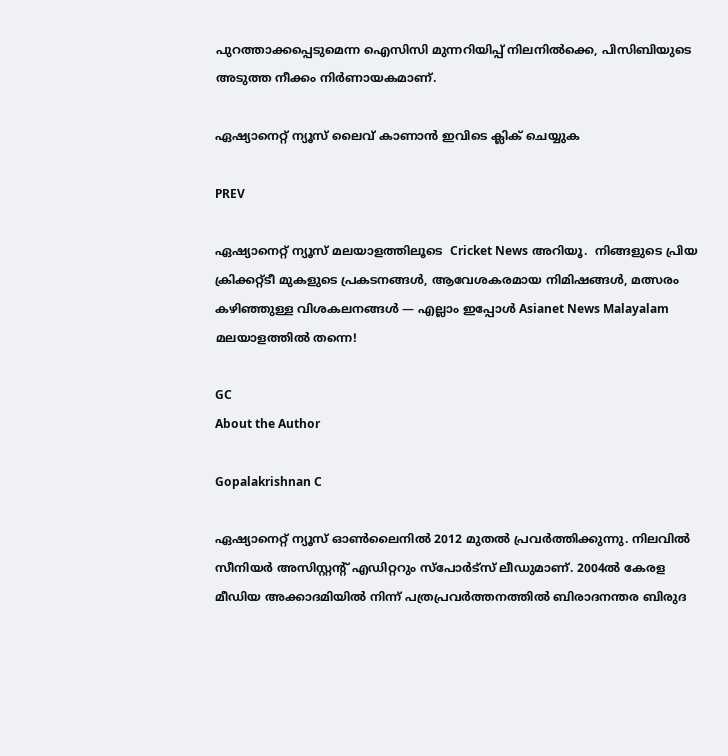പുറത്താക്കപ്പെടുമെന്ന ഐസിസി മുന്നറിയിപ്പ് നിലനിൽക്കെ, പിസിബിയുടെ അടുത്ത നീക്കം നിർണായകമാണ്.

ഏഷ്യാനെറ്റ് ന്യൂസ് ലൈവ് കാണാന്‍ ഇവിടെ ക്ലിക് ചെയ്യുക

PREV

ഏഷ്യാനെറ്റ് ന്യൂസ് മലയാളത്തിലൂടെ  Cricket News അറിയൂ.  നിങ്ങളുടെ പ്രിയ ക്രിക്കറ്റ്ടീ മുകളുടെ പ്രകടനങ്ങൾ, ആവേശകരമായ നിമിഷങ്ങൾ, മത്സരം കഴിഞ്ഞുള്ള വിശകലനങ്ങൾ — എല്ലാം ഇപ്പോൾ Asianet News Malayalam മലയാളത്തിൽ തന്നെ!

GC
About the Author

Gopalakrishnan C

ഏഷ്യാനെറ്റ് ന്യൂസ് ഓണ്‍ലൈനില്‍ 2012 മുതല്‍ പ്രവര്‍ത്തിക്കുന്നു. നിലവില്‍ സീനിയര്‍ അസിസ്റ്റന്‍റ് എഡിറ്ററും സ്പോർട്സ് ലീഡുമാണ്. 2004ൽ കേരള മീഡിയ അക്കാദമിയില്‍ നിന്ന് പത്രപ്രവര്‍ത്തനത്തില്‍ ബിരാദനന്തര ബിരുദ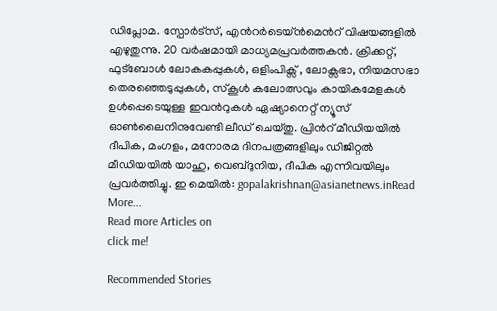ഡിപ്ലോമ. സ്പോര്‍ട്സ്, എന്‍റര്‍ടെയ്ൻമെന്‍റ് വിഷയങ്ങളില്‍ എഴുതുന്നു. 20 വര്‍ഷമായി മാധ്യമപ്രവര്‍ത്തകൻ. ക്രിക്കറ്റ്, ഫുട്ബോള്‍ ലോകകപ്പുകൾ, ഒളിംപിക്സ് , ലോക്സഭാ, നിയമസഭാ തെരഞ്ഞെടുപ്പുകള്‍, സ്കൂള്‍ കലോത്സവും കായികമേളകള്‍ ഉള്‍പ്പെടെയുള്ള ഇവന്‍റുകള്‍ ഏഷ്യാനെറ്റ് ന്യൂസ് ഓണ്‍ലൈനിനുവേണ്ടി ലീഡ് ചെയ്തു. പ്രിന്‍റ് മീഡിയയില്‍ ദീപിക, മംഗളം, മനോരമ ദിനപത്രങ്ങളിലും ഡിജിറ്റൽ മീഡിയയില്‍ യാഹു, വെബ്ദുനിയ, ദീപിക എന്നിവയിലും പ്രവര്‍ത്തിച്ചു. ഇ മെയില്‍: gopalakrishnan@asianetnews.inRead More...
Read more Articles on
click me!

Recommended Stories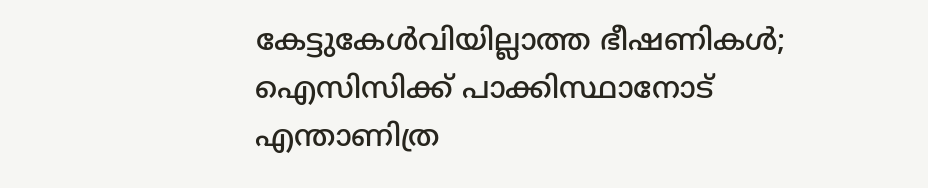കേട്ടുകേള്‍വിയില്ലാത്ത ഭീഷണികള്‍; ഐസിസിക്ക് പാക്കിസ്ഥാനോട് എന്താണിത്ര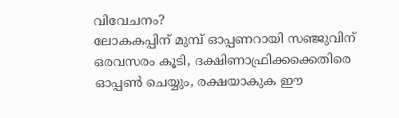വിവേചനം?
ലോകകപ്പിന് മുമ്പ് ഓപ്പണറായി സഞ്ജുവിന് ഒരവസരം കൂടി, ദക്ഷിണാഫ്രിക്കക്കെതിരെ ഓപ്പൺ ചെയ്യും, രക്ഷയാകുക ഈ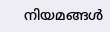നിയമങ്ങൾ